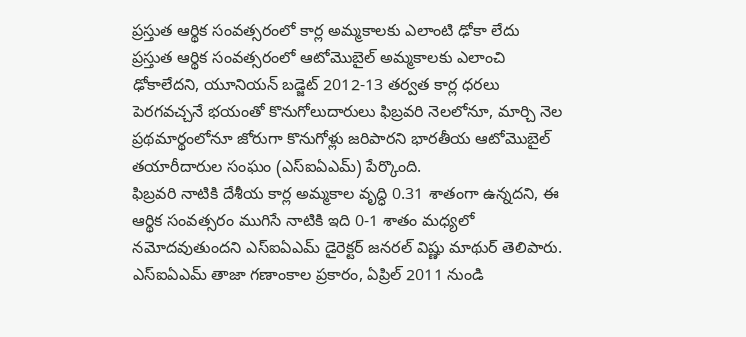ప్రస్తుత ఆర్థిక సంవత్సరంలో కార్ల అమ్మకాలకు ఎలాంటి ఢోకా లేదు
ప్రస్తుత ఆర్థిక సంవత్సరంలో ఆటోమొబైల్ అమ్మకాలకు ఎలాంచి ఢోకాలేదని, యూనియన్ బడ్జెట్ 2012-13 తర్వత కార్ల ధరలు పెరగవచ్చనే భయంతో కొనుగోలుదారులు ఫిబ్రవరి నెలలోనూ, మార్చి నెల ప్రథమార్థంలోనూ జోరుగా కొనుగోళ్లు జరిపారని భారతీయ ఆటోమొబైల్ తయారీదారుల సంఘం (ఎస్ఐఏఎమ్) పేర్కొంది.
ఫిబ్రవరి నాటికి దేశీయ కార్ల అమ్మకాల వృద్ధి 0.31 శాతంగా ఉన్నదని, ఈ ఆర్థిక సంవత్సరం ముగిసే నాటికి ఇది 0-1 శాతం మధ్యలో నమోదవుతుందని ఎస్ఐఏఎమ్ డైరెక్టర్ జనరల్ విష్ణు మాథుర్ తెలిపారు. ఎస్ఐఏఎమ్ తాజా గణాంకాల ప్రకారం, ఏప్రిల్ 2011 నుండి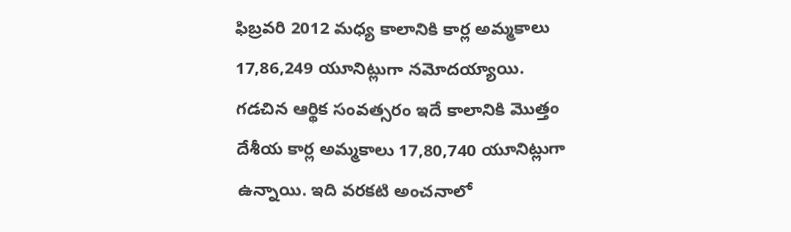ఫిబ్రవరి 2012 మధ్య కాలానికి కార్ల అమ్మకాలు 17,86,249 యూనిట్లుగా నమోదయ్యాయి.
గడచిన ఆర్థిక సంవత్సరం ఇదే కాలానికి మొత్తం దేశీయ కార్ల అమ్మకాలు 17,80,740 యూనిట్లుగా ఉన్నాయి. ఇది వరకటి అంచనాలో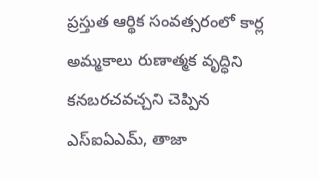ప్రస్తుత ఆర్థిక సంవత్సరంలో కార్ల అమ్మకాలు రుణాత్మక వృద్ధిని కనబరచవచ్చని చెప్పిన ఎస్ఐఏఎమ్, తాజా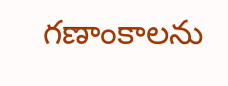గణాంకాలను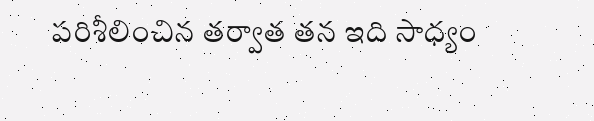పరిశీలించిన తర్వాత తన ఇది సాధ్యం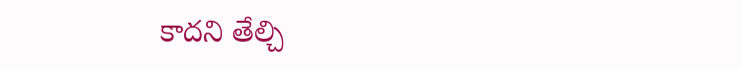కాదని తేల్చి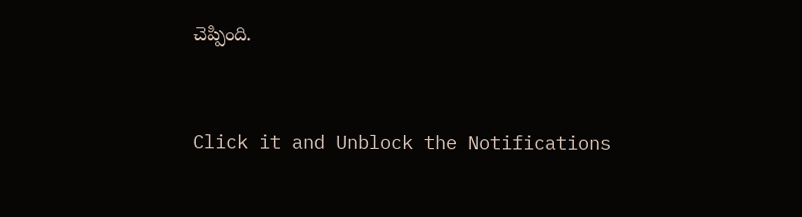చెప్పింది.


Click it and Unblock the Notifications